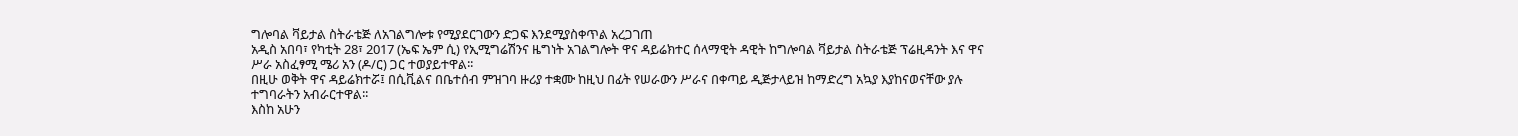ግሎባል ቫይታል ስትራቴጅ ለአገልግሎቱ የሚያደርገውን ድጋፍ እንደሚያስቀጥል አረጋገጠ
አዲስ አበባ፣ የካቲት 28፣ 2017 (ኤፍ ኤም ሲ) የኢሚግሬሽንና ዜግነት አገልግሎት ዋና ዳይሬክተር ሰላማዊት ዳዊት ከግሎባል ቫይታል ስትራቴጅ ፕሬዚዳንት እና ዋና ሥራ አስፈፃሚ ሜሪ አን (ዶ/ር) ጋር ተወያይተዋል፡፡
በዚሁ ወቅት ዋና ዳይሬክተሯ፤ በሲቪልና በቤተሰብ ምዝገባ ዙሪያ ተቋሙ ከዚህ በፊት የሠራውን ሥራና በቀጣይ ዲጅታላይዝ ከማድረግ አኳያ እያከናወናቸው ያሉ ተግባራትን አብራርተዋል፡፡
እስከ አሁን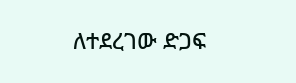ለተደረገው ድጋፍ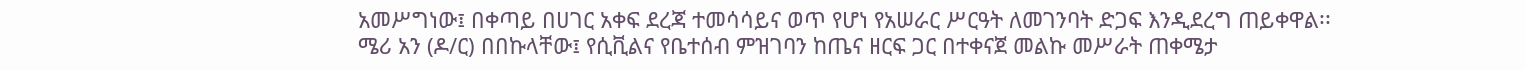አመሥግነው፤ በቀጣይ በሀገር አቀፍ ደረጃ ተመሳሳይና ወጥ የሆነ የአሠራር ሥርዓት ለመገንባት ድጋፍ እንዲደረግ ጠይቀዋል፡፡
ሜሪ አን (ዶ/ር) በበኩላቸው፤ የሲቪልና የቤተሰብ ምዝገባን ከጤና ዘርፍ ጋር በተቀናጀ መልኩ መሥራት ጠቀሜታ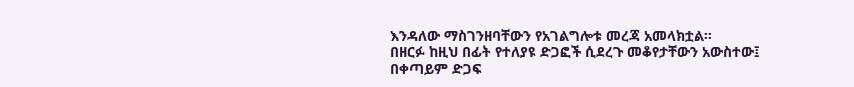እንዳለው ማስገንዘባቸውን የአገልግሎቱ መረጃ አመላክቷል፡፡
በዘርፉ ከዚህ በፊት የተለያዩ ድጋፎች ሲደረጉ መቆየታቸውን አውስተው፤ በቀጣይም ድጋፍ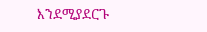እንደሚያደርጉ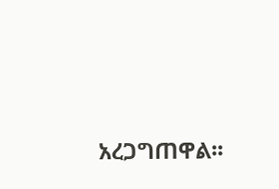አረጋግጠዋል፡፡